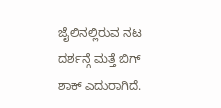ಜೈಲಿನಲ್ಲಿರುವ ನಟ ದರ್ಶನ್ಗೆ ಮತ್ತೆ ಬಿಗ್ ಶಾಕ್ ಎದುರಾಗಿದೆ.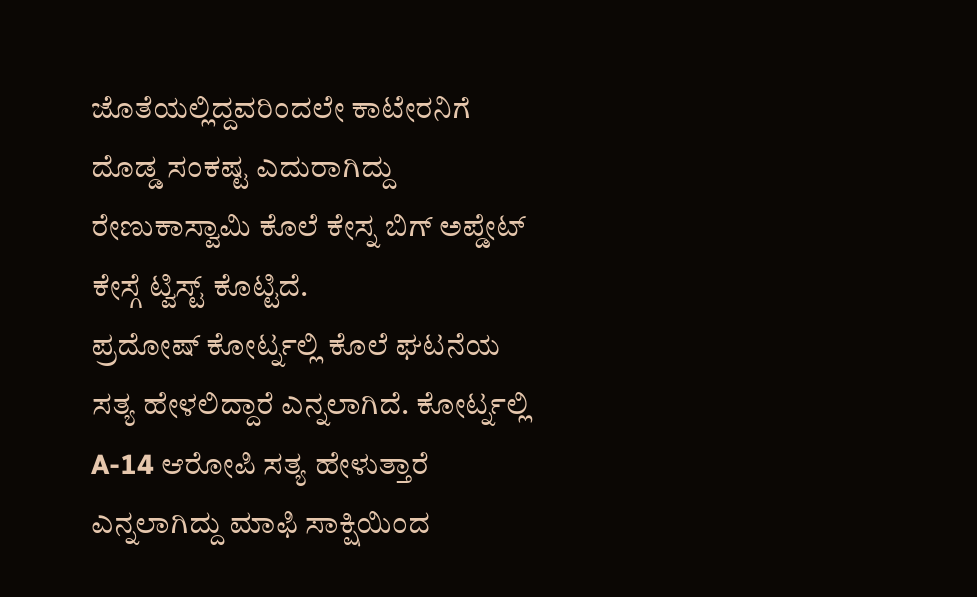ಜೊತೆಯಲ್ಲಿದ್ದವರಿಂದಲೇ ಕಾಟೇರನಿಗೆ ದೊಡ್ಡ ಸಂಕಷ್ಟ ಎದುರಾಗಿದ್ದು ರೇಣುಕಾಸ್ವಾಮಿ ಕೊಲೆ ಕೇಸ್ನ ಬಿಗ್ ಅಪ್ಡೇಟ್ ಕೇಸ್ಗೆ ಟ್ವಿಸ್ಟ್ ಕೊಟ್ಟಿದೆ.
ಪ್ರದೋಷ್ ಕೋರ್ಟ್ನಲ್ಲಿ ಕೊಲೆ ಘಟನೆಯ ಸತ್ಯ ಹೇಳಲಿದ್ದಾರೆ ಎನ್ನಲಾಗಿದೆ. ಕೋರ್ಟ್ನಲ್ಲಿ A-14 ಆರೋಪಿ ಸತ್ಯ ಹೇಳುತ್ತಾರೆ ಎನ್ನಲಾಗಿದ್ದು ಮಾಫಿ ಸಾಕ್ಷಿಯಿಂದ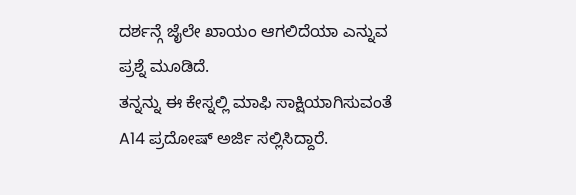ದರ್ಶನ್ಗೆ ಜೈಲೇ ಖಾಯಂ ಆಗಲಿದೆಯಾ ಎನ್ನುವ ಪ್ರಶ್ನೆ ಮೂಡಿದೆ.
ತನ್ನನ್ನು ಈ ಕೇಸ್ನಲ್ಲಿ ಮಾಫಿ ಸಾಕ್ಷಿಯಾಗಿಸುವಂತೆ A14 ಪ್ರದೋಷ್ ಅರ್ಜಿ ಸಲ್ಲಿಸಿದ್ದಾರೆ.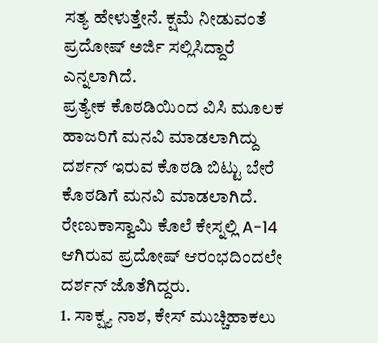ಸತ್ಯ ಹೇಳುತ್ತೇನೆ. ಕ್ಷಮೆ ನೀಡುವಂತೆ ಪ್ರದೋಷ್ ಅರ್ಜಿ ಸಲ್ಲಿಸಿದ್ದಾರೆ ಎನ್ನಲಾಗಿದೆ.
ಪ್ರತ್ಯೇಕ ಕೊಠಡಿಯಿಂದ ವಿಸಿ ಮೂಲಕ ಹಾಜರಿಗೆ ಮನವಿ ಮಾಡಲಾಗಿದ್ದು ದರ್ಶನ್ ಇರುವ ಕೊಠಡಿ ಬಿಟ್ಟು ಬೇರೆ ಕೊಠಡಿಗೆ ಮನವಿ ಮಾಡಲಾಗಿದೆ. ರೇಣುಕಾಸ್ವಾಮಿ ಕೊಲೆ ಕೇಸ್ನಲ್ಲಿ A-14 ಆಗಿರುವ ಪ್ರದೋಷ್ ಆರಂಭದಿಂದಲೇ ದರ್ಶನ್ ಜೊತೆಗಿದ್ದರು.
1. ಸಾಕ್ಷ್ಯ ನಾಶ, ಕೇಸ್ ಮುಚ್ಚಿಹಾಕಲು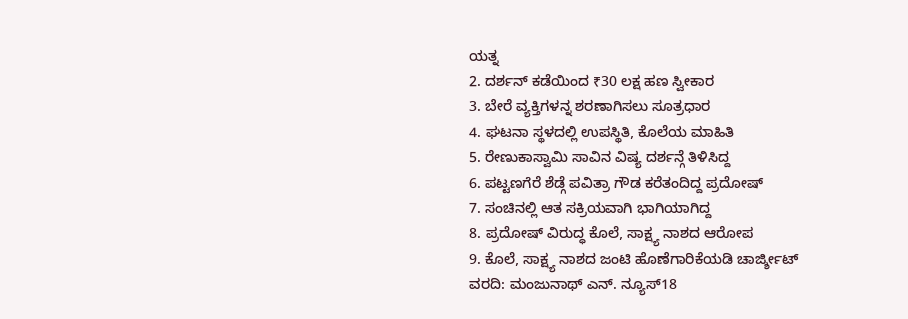ಯತ್ನ
2. ದರ್ಶನ್ ಕಡೆಯಿಂದ ₹30 ಲಕ್ಷ ಹಣ ಸ್ವೀಕಾರ
3. ಬೇರೆ ವ್ಯಕ್ತಿಗಳನ್ನ ಶರಣಾಗಿಸಲು ಸೂತ್ರಧಾರ
4. ಘಟನಾ ಸ್ಥಳದಲ್ಲಿ ಉಪಸ್ಥಿತಿ, ಕೊಲೆಯ ಮಾಹಿತಿ
5. ರೇಣುಕಾಸ್ವಾಮಿ ಸಾವಿನ ವಿಷ್ಯ ದರ್ಶನ್ಗೆ ತಿಳಿಸಿದ್ದ
6. ಪಟ್ಟಣಗೆರೆ ಶೆಡ್ಗೆ ಪವಿತ್ರಾ ಗೌಡ ಕರೆತಂದಿದ್ದ ಪ್ರದೋಷ್
7. ಸಂಚಿನಲ್ಲಿ ಆತ ಸಕ್ರಿಯವಾಗಿ ಭಾಗಿಯಾಗಿದ್ದ
8. ಪ್ರದೋಷ್ ವಿರುದ್ಧ ಕೊಲೆ, ಸಾಕ್ಷ್ಯ ನಾಶದ ಆರೋಪ
9. ಕೊಲೆ, ಸಾಕ್ಷ್ಯ ನಾಶದ ಜಂಟಿ ಹೊಣೆಗಾರಿಕೆಯಡಿ ಚಾರ್ಜ್ಶೀಟ್
ವರದಿ: ಮಂಜುನಾಥ್ ಎನ್. ನ್ಯೂಸ್18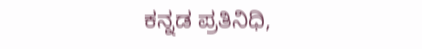ಕನ್ನಡ ಪ್ರತಿನಿಧಿ,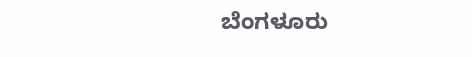ಬೆಂಗಳೂರು